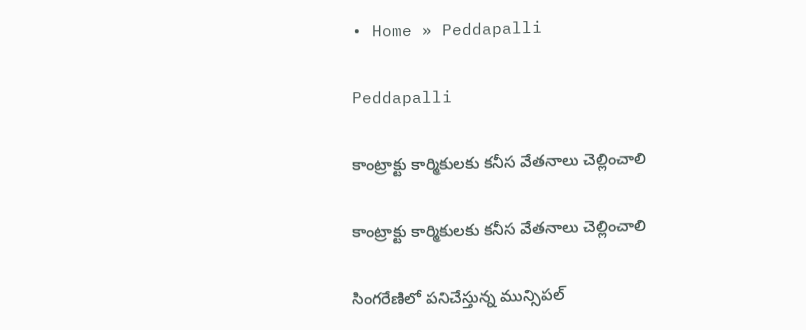• Home » Peddapalli

Peddapalli

కాంట్రాక్టు కార్మికులకు కనీస వేతనాలు చెల్లించాలి

కాంట్రాక్టు కార్మికులకు కనీస వేతనాలు చెల్లించాలి

సింగరేణిలో పనిచేస్తున్న మున్సిపల్‌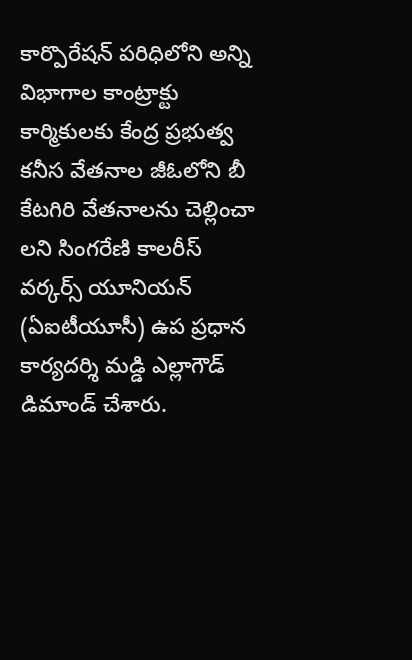కార్పొరేషన్‌ పరిధిలోని అన్ని విభాగాల కాంట్రాక్టు కార్మికులకు కేంద్ర ప్రభుత్వ కనీస వేతనాల జీఓలోని బీ కేటగిరి వేతనాలను చెల్లించా లని సింగరేణి కాలరీస్‌ వర్కర్స్‌ యూనియన్‌ (ఏఐటీయూసీ) ఉప ప్రధాన కార్యదర్శి మడ్డి ఎల్లాగౌడ్‌ డిమాండ్‌ చేశారు.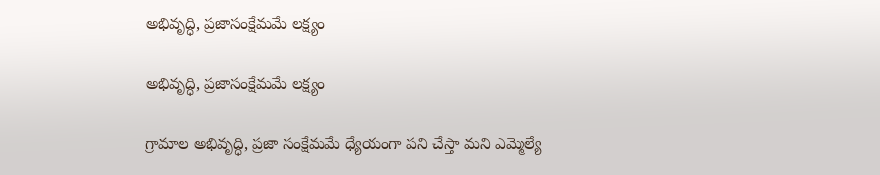అభివృద్ధి, ప్రజాసంక్షేమమే లక్ష్యం

అభివృద్ధి, ప్రజాసంక్షేమమే లక్ష్యం

గ్రామాల అభివృద్ధి, ప్రజా సంక్షేమమే ధ్యేయంగా పని చేస్తా మని ఎమ్మెల్యే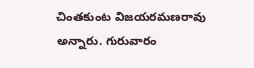చింతకుంట విజయరమణరావు అన్నారు. గురువారం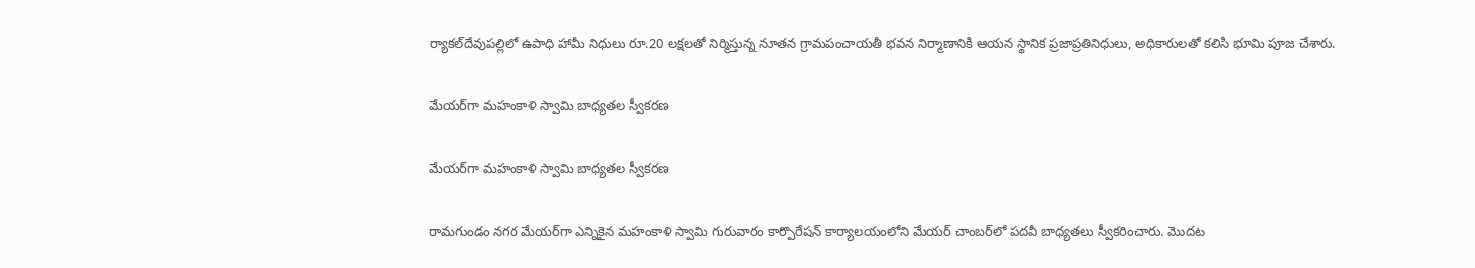ర్యాకల్‌దేవుపల్లిలో ఉపాధి హామీ నిధులు రూ.20 లక్షలతో నిర్మిస్తున్న నూతన గ్రామపంచాయతీ భవన నిర్మాణానికి ఆయన స్థానిక ప్రజాప్రతినిధులు, అధికారులతో కలిసి భూమి పూజ చేశారు.

మేయర్‌గా మహంకాళి స్వామి బాధ్యతల స్వీకరణ

మేయర్‌గా మహంకాళి స్వామి బాధ్యతల స్వీకరణ

రామగుండం నగర మేయర్‌గా ఎన్నికైన మహంకాళి స్వామి గురువారం కార్పొరేషన్‌ కార్యాలయంలోని మేయర్‌ చాంబర్‌లో పదవీ బాధ్యతలు స్వీకరించారు. మొదట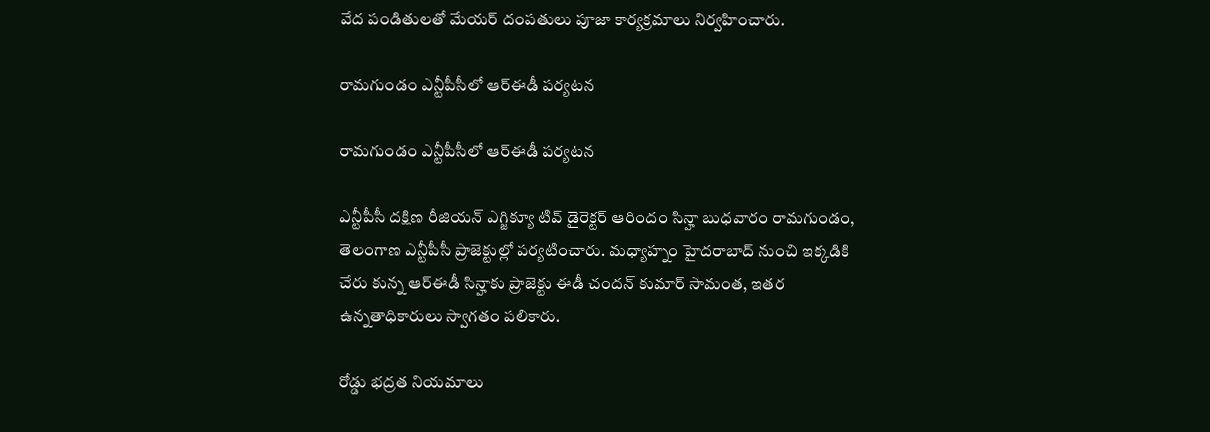వేద పండితులతో మేయర్‌ దంపతులు పూజా కార్యక్రమాలు నిర్వహించారు.

రామగుండం ఎన్టీపీసీలో ఆర్‌ఈడీ పర్యటన

రామగుండం ఎన్టీపీసీలో ఆర్‌ఈడీ పర్యటన

ఎన్టీపీసీ దక్షిణ రీజియన్‌ ఎగ్జిక్యూ టివ్‌ డైరెక్టర్‌ ఆరిందం సిన్హా బుధవారం రామగుండం, తెలంగాణ ఎన్టీపీసీ ప్రాజెక్టుల్లో పర్యటించారు. మధ్యాహ్నం హైదరాబాద్‌ నుంచి ఇక్కడికి చేరు కున్న ఆర్‌ఈడీ సిన్హాకు ప్రాజెక్టు ఈడీ చందన్‌ కుమార్‌ సామంత, ఇతర ఉన్నతాధికారులు స్వాగతం పలికారు.

రోడ్డు భద్రత నియమాలు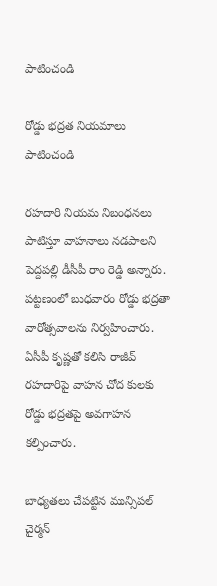పాటించండి

రోడ్డు భద్రత నియమాలు పాటించండి

రహదారి నియమ నిబంధనలు పాటిస్తూ వాహనాలు నడపాలని పెద్దపల్లి డీసీపీ రాం రెడ్డి అన్నారు. పట్టణంలో బుధవారం రోడ్డు భద్రతా వారోత్సవాలను నిర్వహించారు. ఏసీపీ కృష్ణతో కలిసి రాజీవ్‌ రహదారిపై వాహన చోద కులకు రోడ్డు భద్రతపై అవగాహన కల్పించారు.

బాధ్యతలు చేపట్టిన మున్సిపల్‌ చైర్మన్‌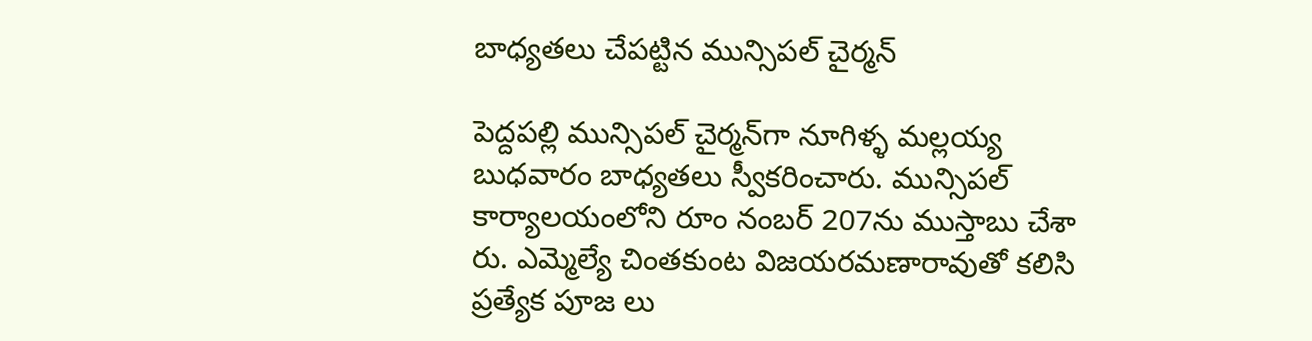బాధ్యతలు చేపట్టిన మున్సిపల్‌ చైర్మన్‌

పెద్దపల్లి మున్సిపల్‌ చైర్మన్‌గా నూగిళ్ళ మల్లయ్య బుధవారం బాధ్యతలు స్వీకరించారు. మున్సిపల్‌ కార్యాలయంలోని రూం నంబర్‌ 207ను ముస్తాబు చేశా రు. ఎమ్మెల్యే చింతకుంట విజయరమణారావుతో కలిసి ప్రత్యేక పూజ లు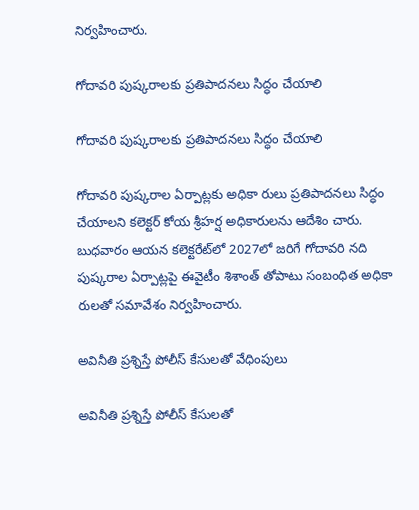నిర్వహించారు.

గోదావరి పుష్కరాలకు ప్రతిపాదనలు సిద్ధం చేయాలి

గోదావరి పుష్కరాలకు ప్రతిపాదనలు సిద్ధం చేయాలి

గోదావరి పుష్కరాల ఏర్పాట్లకు అధికా రులు ప్రతిపాదనలు సిద్ధం చేయాలని కలెక్టర్‌ కోయ శ్రీహర్ష అధికారులను ఆదేశిం చారు. బుధవారం ఆయన కలెక్టరేట్‌లో 2027లో జరిగే గోదావరి నది పుష్కరాల ఏర్పాట్లపై ఈవైటీం శిశాంత్‌ తోపాటు సంబంధిత అధికా రులతో సమావేశం నిర్వహించారు.

అవినీతి ప్రశ్నిస్తే పోలీస్‌ కేసులతో వేధింపులు

అవినీతి ప్రశ్నిస్తే పోలీస్‌ కేసులతో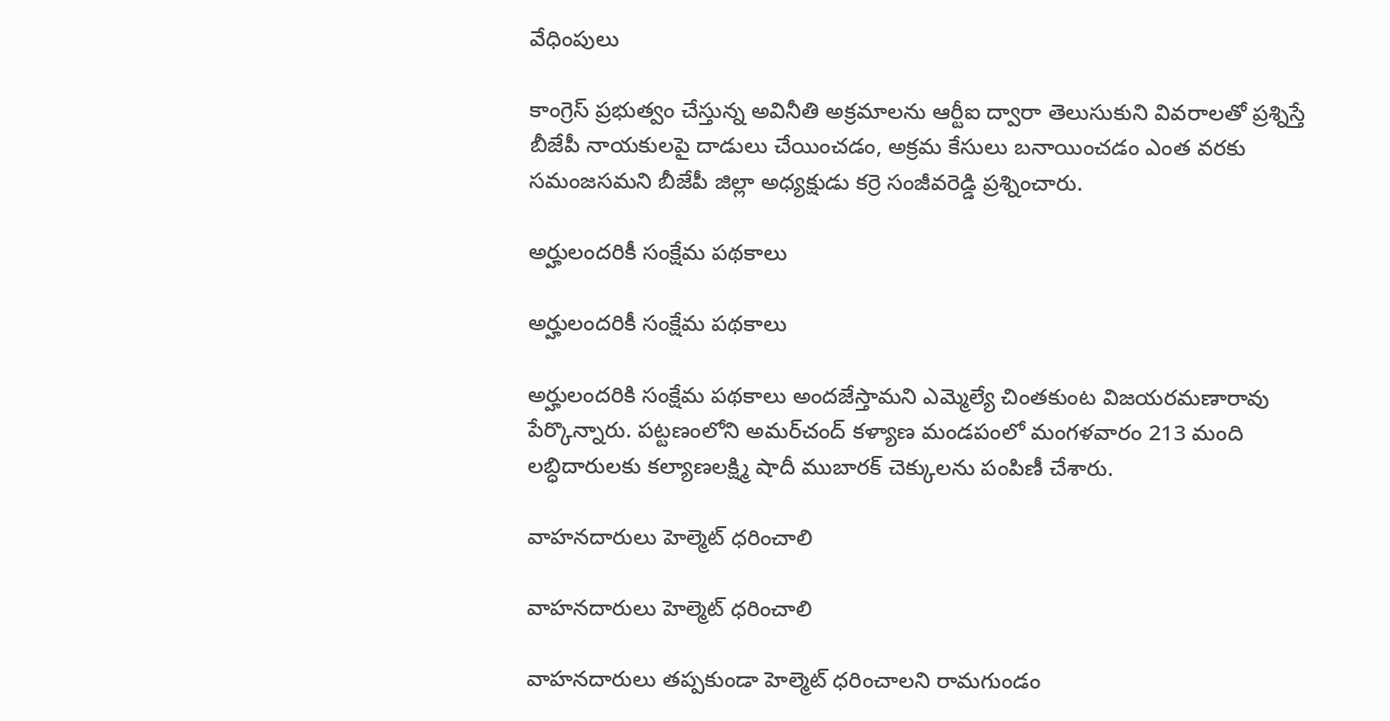వేధింపులు

కాంగ్రెస్‌ ప్రభుత్వం చేస్తున్న అవినీతి అక్రమాలను ఆర్టీఐ ద్వారా తెలుసుకుని వివరాలతో ప్రశ్నిస్తే బీజేపీ నాయకులపై దాడులు చేయించడం, అక్రమ కేసులు బనాయించడం ఎంత వరకు సమంజసమని బీజేపీ జిల్లా అధ్యక్షుడు కర్రె సంజీవరెడ్డి ప్రశ్నించారు.

అర్హులందరికీ సంక్షేమ పథకాలు

అర్హులందరికీ సంక్షేమ పథకాలు

అర్హులందరికి సంక్షేమ పథకాలు అందజేస్తామని ఎమ్మెల్యే చింతకుంట విజయరమణారావు పేర్కొన్నారు. పట్టణంలోని అమర్‌చంద్‌ కళ్యాణ మండపంలో మంగళవారం 213 మంది లబ్ధిదారులకు కల్యాణలక్ష్మి షాదీ ముబారక్‌ చెక్కులను పంపిణీ చేశారు.

వాహనదారులు హెల్మెట్‌ ధరించాలి

వాహనదారులు హెల్మెట్‌ ధరించాలి

వాహనదారులు తప్పకుండా హెల్మెట్‌ ధరించాలని రామగుండం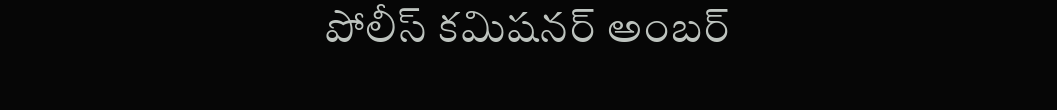పోలీస్‌ కమిషనర్‌ అంబర్‌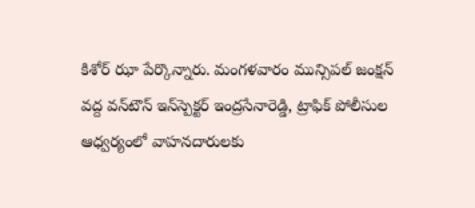కిశోర్‌ ఝా పేర్కొన్నారు. మంగళవారం మున్సిపల్‌ జంక్షన్‌ వద్ద వన్‌టౌన్‌ ఇన్‌స్పెక్టర్‌ ఇంద్రసేనారెడ్డి, ట్రాఫిక్‌ పోలీసుల ఆధ్వర్యంలో వాహనదారులకు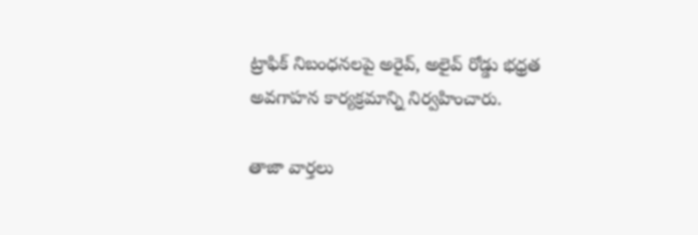ట్రాఫిక్‌ నిబంధనలపై అరైవ్‌, అలైవ్‌ రోడ్డు భధ్రత అవగాహన కార్యక్రమాన్ని నిర్వహించారు.

తాజా వార్తలు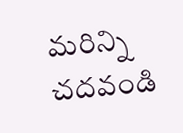మరిన్ని చదవండి